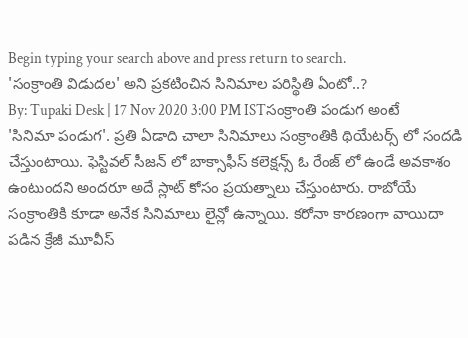Begin typing your search above and press return to search.
'సంక్రాంతి విడుదల' అని ప్రకటించిన సినిమాల పరిస్థితి ఏంటో..?
By: Tupaki Desk | 17 Nov 2020 3:00 PM ISTసంక్రాంతి పండుగ అంటే 'సినిమా పండుగ'. ప్రతి ఏడాది చాలా సినిమాలు సంక్రాంతికి థియేటర్స్ లో సందడి చేస్తుంటాయి. ఫెస్టివల్ సీజన్ లో బాక్సాఫీస్ కలెక్షన్స్ ఓ రేంజ్ లో ఉండే అవకాశం ఉంటుందని అందరూ అదే స్లాట్ కోసం ప్రయత్నాలు చేస్తుంటారు. రాబోయే సంక్రాంతికి కూడా అనేక సినిమాలు లైన్లో ఉన్నాయి. కరోనా కారణంగా వాయిదా పడిన క్రేజీ మూవీస్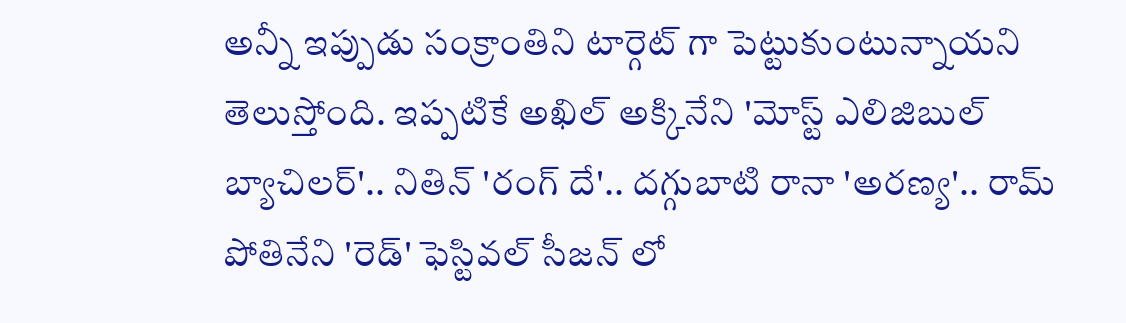అన్నీ ఇప్పుడు సంక్రాంతిని టార్గెట్ గా పెట్టుకుంటున్నాయని తెలుస్తోంది. ఇప్పటికే అఖిల్ అక్కినేని 'మోస్ట్ ఎలిజిబుల్ బ్యాచిలర్'.. నితిన్ 'రంగ్ దే'.. దగ్గుబాటి రానా 'అరణ్య'.. రామ్ పోతినేని 'రెడ్' ఫెస్టివల్ సీజన్ లో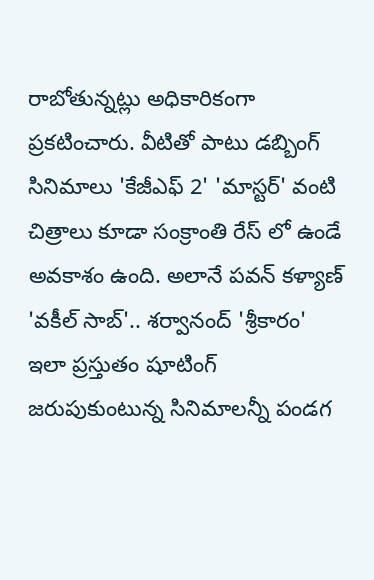రాబోతున్నట్లు అధికారికంగా ప్రకటించారు. వీటితో పాటు డబ్బింగ్ సినిమాలు 'కేజీఎఫ్ 2' 'మాస్టర్' వంటి చిత్రాలు కూడా సంక్రాంతి రేస్ లో ఉండే అవకాశం ఉంది. అలానే పవన్ కళ్యాణ్ 'వకీల్ సాబ్'.. శర్వానంద్ 'శ్రీకారం' ఇలా ప్రస్తుతం షూటింగ్ జరుపుకుంటున్న సినిమాలన్నీ పండగ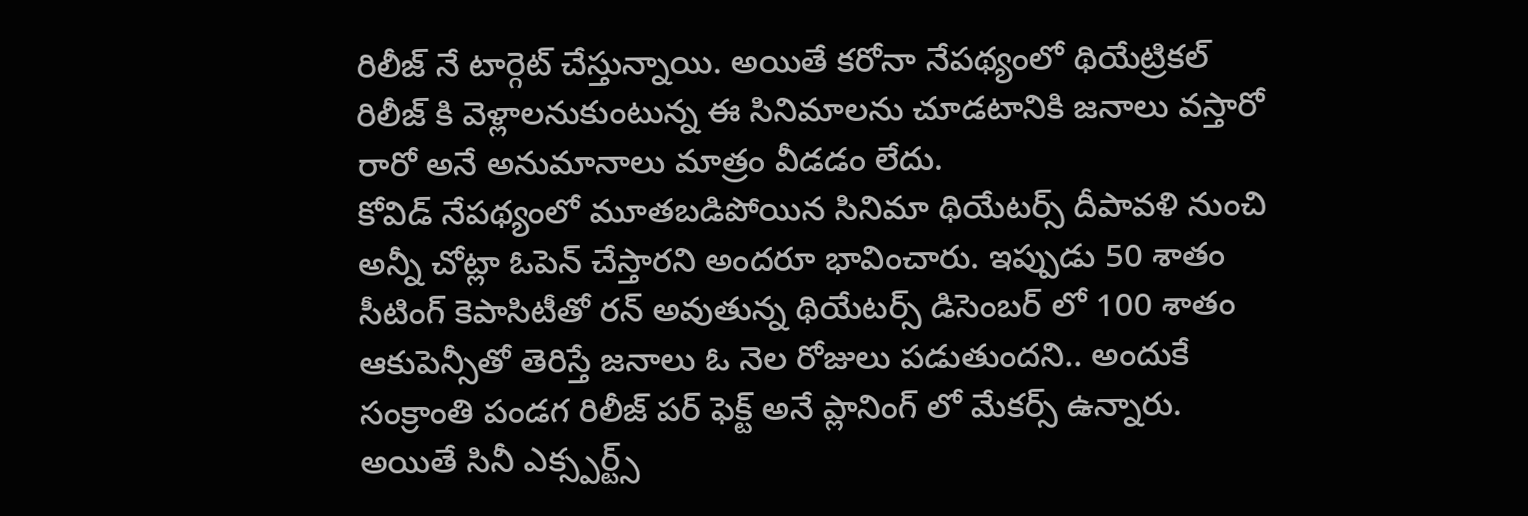రిలీజ్ నే టార్గెట్ చేస్తున్నాయి. అయితే కరోనా నేపథ్యంలో థియేట్రికల్ రిలీజ్ కి వెళ్లాలనుకుంటున్న ఈ సినిమాలను చూడటానికి జనాలు వస్తారో రారో అనే అనుమానాలు మాత్రం వీడడం లేదు.
కోవిడ్ నేపథ్యంలో మూతబడిపోయిన సినిమా థియేటర్స్ దీపావళి నుంచి అన్నీ చోట్లా ఓపెన్ చేస్తారని అందరూ భావించారు. ఇప్పుడు 50 శాతం సీటింగ్ కెపాసిటీతో రన్ అవుతున్న థియేటర్స్ డిసెంబర్ లో 100 శాతం ఆకుపెన్సీతో తెరిస్తే జనాలు ఓ నెల రోజులు పడుతుందని.. అందుకే సంక్రాంతి పండగ రిలీజ్ పర్ ఫెక్ట్ అనే ప్లానింగ్ లో మేకర్స్ ఉన్నారు. అయితే సినీ ఎక్స్పర్ట్స్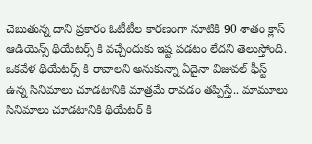చెబుతున్న దాని ప్రకారం ఓటీటీల కారణంగా నూటికి 90 శాతం క్లాస్ ఆడియెన్స్ థియేటర్స్ కి వచ్చేందుకు ఇష్ట పడటం లేదని తెలుస్తోంది. ఒకవేళ థియేటర్స్ కి రావాలని అనుకున్నా ఏదైనా విజువల్ ఫీస్ట్ ఉన్న సినిమాలు చూడటానికి మాత్రమే రావడం తప్పిస్తే.. మామూలు సినిమాలు చూడటానికి థియేటర్ కి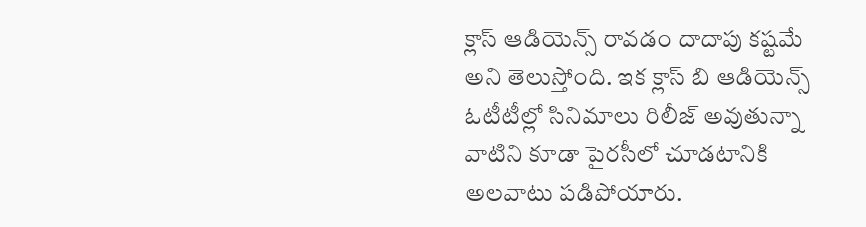క్లాస్ ఆడియెన్స్ రావడం దాదాపు కష్టమే అని తెలుస్తోంది. ఇక క్లాస్ బి ఆడియెన్స్ ఓటీటీల్లో సినిమాలు రిలీజ్ అవుతున్నా వాటిని కూడా పైరసీలో చూడటానికి అలవాటు పడిపోయారు.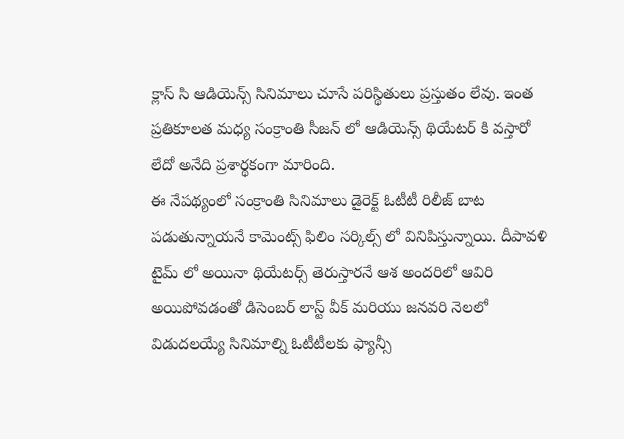క్లాస్ సి ఆడియెన్స్ సినిమాలు చూసే పరిస్థితులు ప్రస్తుతం లేవు. ఇంత ప్రతికూలత మధ్య సంక్రాంతి సీజన్ లో ఆడియెన్స్ థియేటర్ కి వస్తారో లేదో అనేది ప్రశార్థకంగా మారింది.
ఈ నేపథ్యంలో సంక్రాంతి సినిమాలు డైరెక్ట్ ఓటీటీ రిలీజ్ బాట పడుతున్నాయనే కామెంట్స్ ఫిలిం సర్కిల్స్ లో వినిపిస్తున్నాయి. దీపావళి టైమ్ లో అయినా థియేటర్స్ తెరుస్తారనే ఆశ అందరిలో ఆవిరి అయిపోవడంతో డిసెంబర్ లాస్ట్ వీక్ మరియు జనవరి నెలలో విడుదలయ్యే సినిమాల్ని ఓటీటీలకు ఫ్యాన్సీ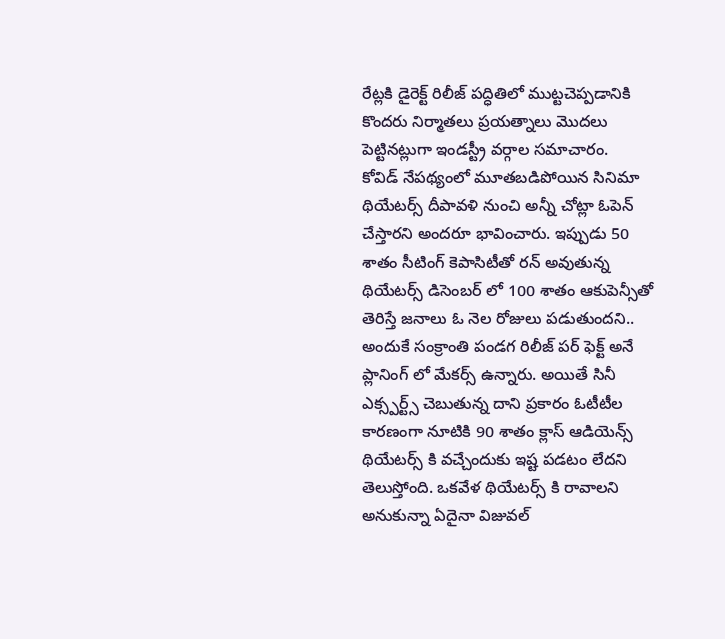రేట్లకి డైరెక్ట్ రిలీజ్ పద్ధితిలో ముట్టచెప్పడానికి కొందరు నిర్మాతలు ప్రయత్నాలు మొదలు పెట్టినట్లుగా ఇండస్ట్రీ వర్గాల సమాచారం.
కోవిడ్ నేపథ్యంలో మూతబడిపోయిన సినిమా థియేటర్స్ దీపావళి నుంచి అన్నీ చోట్లా ఓపెన్ చేస్తారని అందరూ భావించారు. ఇప్పుడు 50 శాతం సీటింగ్ కెపాసిటీతో రన్ అవుతున్న థియేటర్స్ డిసెంబర్ లో 100 శాతం ఆకుపెన్సీతో తెరిస్తే జనాలు ఓ నెల రోజులు పడుతుందని.. అందుకే సంక్రాంతి పండగ రిలీజ్ పర్ ఫెక్ట్ అనే ప్లానింగ్ లో మేకర్స్ ఉన్నారు. అయితే సినీ ఎక్స్పర్ట్స్ చెబుతున్న దాని ప్రకారం ఓటీటీల కారణంగా నూటికి 90 శాతం క్లాస్ ఆడియెన్స్ థియేటర్స్ కి వచ్చేందుకు ఇష్ట పడటం లేదని తెలుస్తోంది. ఒకవేళ థియేటర్స్ కి రావాలని అనుకున్నా ఏదైనా విజువల్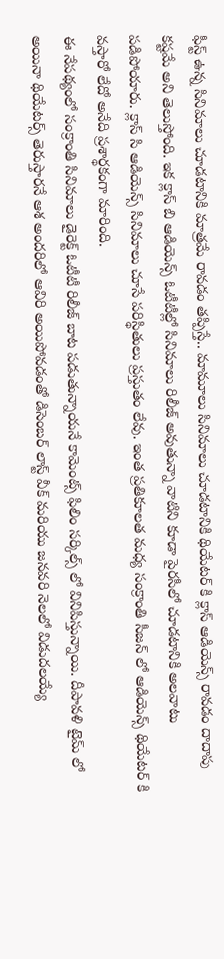ఫీస్ట్ ఉన్న సినిమాలు చూడటానికి మాత్రమే రావడం తప్పిస్తే.. మామూలు సినిమాలు చూడటానికి థియేటర్ కి క్లాస్ ఆడియెన్స్ రావడం దాదాపు కష్టమే అని తెలుస్తోంది. ఇక క్లాస్ బి ఆడియెన్స్ ఓటీటీల్లో సినిమాలు రిలీజ్ అవుతున్నా వాటిని కూడా పైరసీలో చూడటానికి అలవాటు పడిపోయారు. క్లాస్ సి ఆడియెన్స్ సినిమాలు చూసే పరిస్థితులు ప్రస్తుతం లేవు. ఇంత ప్రతికూలత మధ్య సంక్రాంతి సీజన్ లో ఆడియెన్స్ థియేటర్ కి వస్తారో లేదో అనేది ప్రశార్థకంగా మారింది.
ఈ నేపథ్యంలో సంక్రాంతి సినిమాలు డైరెక్ట్ ఓటీటీ రిలీజ్ బాట పడుతున్నాయనే కామెంట్స్ ఫిలిం సర్కిల్స్ లో వినిపిస్తున్నాయి. దీపావళి టైమ్ లో అయినా థియేటర్స్ తెరుస్తారనే ఆశ అందరిలో ఆవిరి అయిపోవడంతో డిసెంబర్ లాస్ట్ వీక్ మరియు జనవరి నెలలో విడుదలయ్యే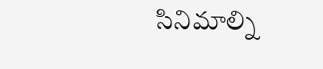సినిమాల్ని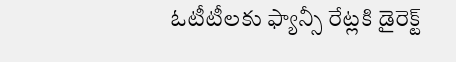ఓటీటీలకు ఫ్యాన్సీ రేట్లకి డైరెక్ట్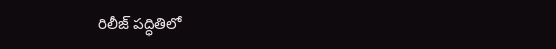రిలీజ్ పద్ధితిలో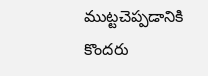ముట్టచెప్పడానికి కొందరు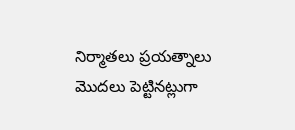నిర్మాతలు ప్రయత్నాలు మొదలు పెట్టినట్లుగా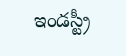ఇండస్ట్రీ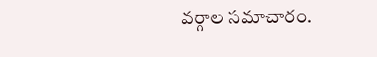వర్గాల సమాచారం.